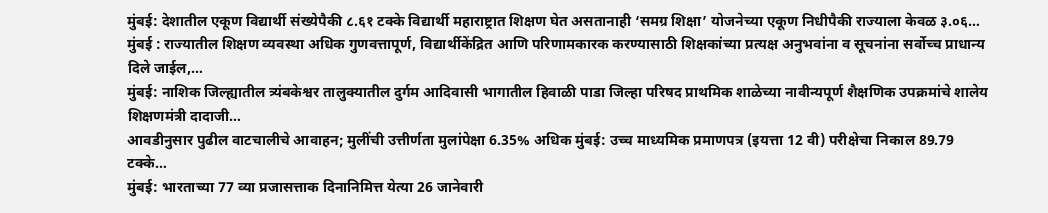मुंबई: देशातील एकूण विद्यार्थी संख्येपैकी ८.६१ टक्के विद्यार्थी महाराष्ट्रात शिक्षण घेत असतानाही ‘समग्र शिक्षा’ योजनेच्या एकूण निधीपैकी राज्याला केवळ ३.०६…
मुंबई : राज्यातील शिक्षण व्यवस्था अधिक गुणवत्तापूर्ण, विद्यार्थीकेंद्रित आणि परिणामकारक करण्यासाठी शिक्षकांच्या प्रत्यक्ष अनुभवांना व सूचनांना सर्वोच्च प्राधान्य दिले जाईल,…
मुंबई: नाशिक जिल्ह्यातील त्र्यंबकेश्वर तालुक्यातील दुर्गम आदिवासी भागातील हिवाळी पाडा जिल्हा परिषद प्राथमिक शाळेच्या नावीन्यपूर्ण शैक्षणिक उपक्रमांचे शालेय शिक्षणमंत्री दादाजी…
आवडीनुसार पुढील वाटचालीचे आवाहन; मुलींची उत्तीर्णता मुलांपेक्षा 6.35% अधिक मुंबई: उच्च माध्यमिक प्रमाणपत्र (इयत्ता 12 वी) परीक्षेचा निकाल 89.79 टक्के…
मुंबई: भारताच्या 77 व्या प्रजासत्ताक दिनानिमित्त येत्या 26 जानेवारी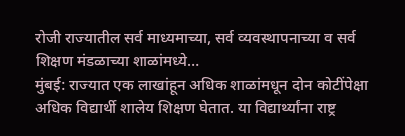रोजी राज्यातील सर्व माध्यमाच्या, सर्व व्यवस्थापनाच्या व सर्व शिक्षण मंडळाच्या शाळांमध्ये…
मुंबई: राज्यात एक लाखांहून अधिक शाळांमधून दोन कोटींपेक्षा अधिक विद्यार्थी शालेय शिक्षण घेतात. या विद्यार्थ्यांना राष्ट्र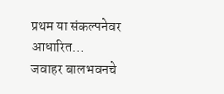प्रथम या संकल्पनेवर आधारित…
जवाहर बालभवनचे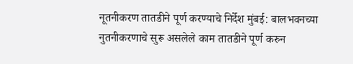नूतनीकरण तातडीने पूर्ण करण्याचे निर्देश मुंबई: बालभवनच्या नुतनीकरणाचे सुरू असलेले काम तातडीने पूर्ण करुन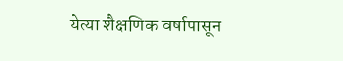येत्या शैक्षणिक वर्षापासून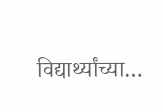विद्यार्थ्यांच्या…